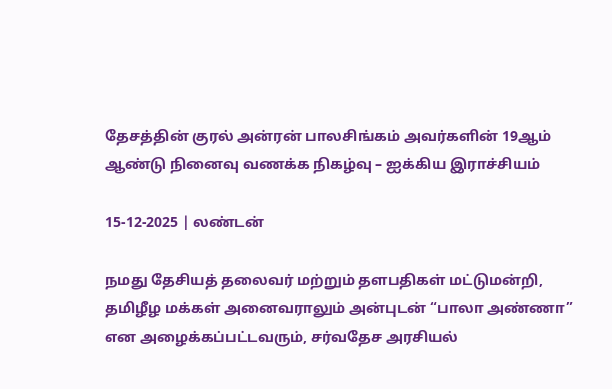தேசத்தின் குரல் அன்ரன் பாலசிங்கம் அவர்களின் 19ஆம் ஆண்டு நினைவு வணக்க நிகழ்வு – ஐக்கிய இராச்சியம்

15-12-2025 | லண்டன்

நமது தேசியத் தலைவர் மற்றும் தளபதிகள் மட்டுமன்றி, தமிழீழ மக்கள் அனைவராலும் அன்புடன் “பாலா அண்ணா” என அழைக்கப்பட்டவரும், சர்வதேச அரசியல்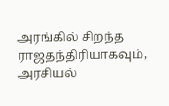அரங்கில் சிறந்த ராஜதந்திரியாகவும், அரசியல்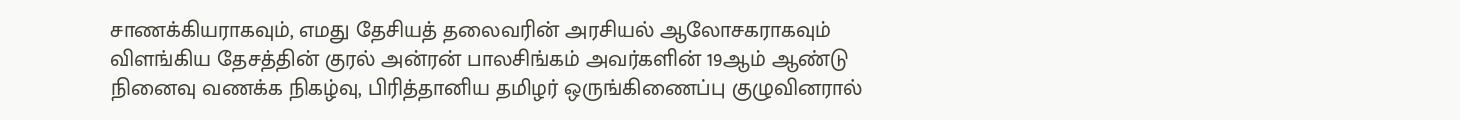சாணக்கியராகவும், எமது தேசியத் தலைவரின் அரசியல் ஆலோசகராகவும் விளங்கிய தேசத்தின் குரல் அன்ரன் பாலசிங்கம் அவர்களின் 19ஆம் ஆண்டு நினைவு வணக்க நிகழ்வு, பிரித்தானிய தமிழர் ஒருங்கிணைப்பு குழுவினரால்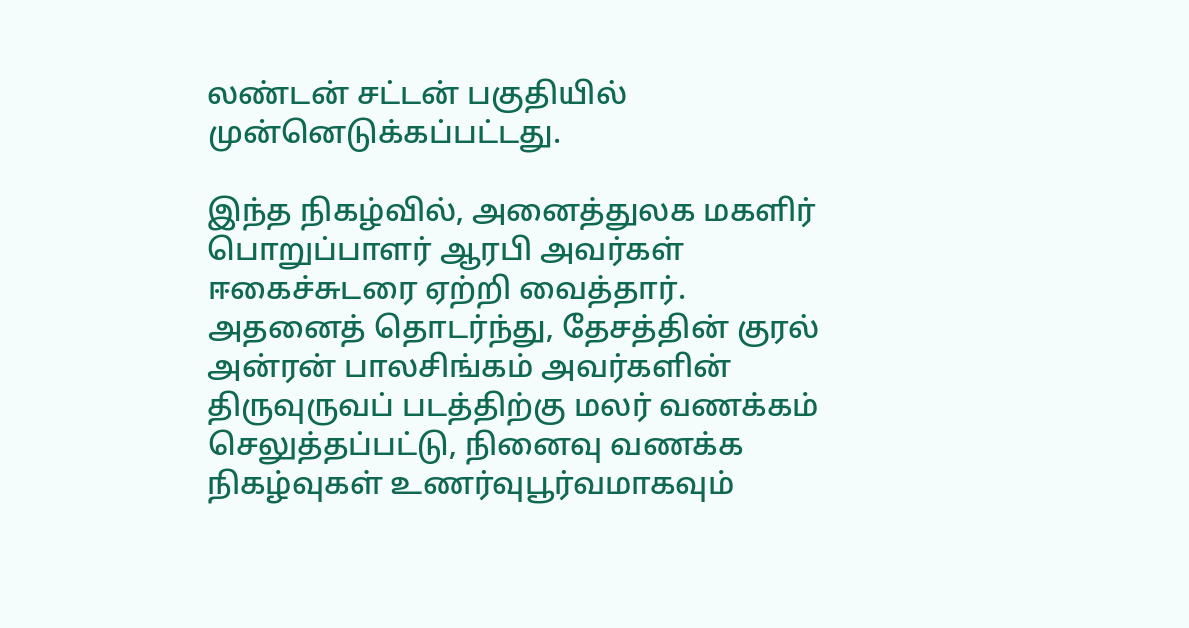லண்டன் சட்டன் பகுதியில் முன்னெடுக்கப்பட்டது.

இந்த நிகழ்வில், அனைத்துலக மகளிர் பொறுப்பாளர் ஆரபி அவர்கள் ஈகைச்சுடரை ஏற்றி வைத்தார். அதனைத் தொடர்ந்து, தேசத்தின் குரல் அன்ரன் பாலசிங்கம் அவர்களின் திருவுருவப் படத்திற்கு மலர் வணக்கம் செலுத்தப்பட்டு, நினைவு வணக்க நிகழ்வுகள் உணர்வுபூர்வமாகவும்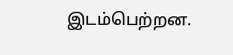இடம்பெற்றன.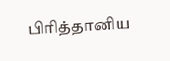பிரித்தானிய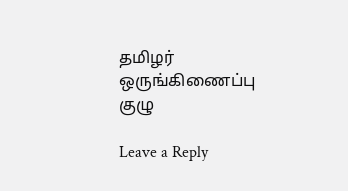தமிழர் ஒருங்கிணைப்பு குழு

Leave a Reply